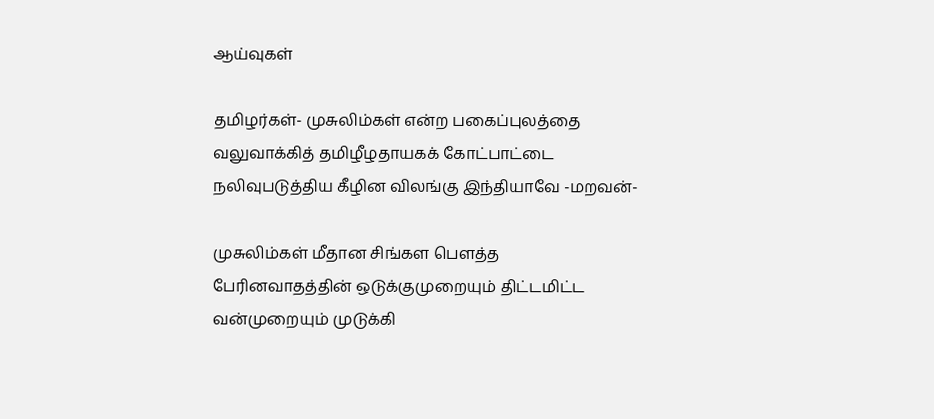ஆய்வுகள்

தமிழர்கள்- முசுலிம்கள் என்ற பகைப்புலத்தை வலுவாக்கித் தமிழீழதாயகக் கோட்பாட்டை நலிவுபடுத்திய கீழின விலங்கு இந்தியாவே -மறவன்-

முசுலிம்கள் மீதான சிங்கள பௌத்த பேரினவாதத்தின் ஒடுக்குமுறையும் திட்டமிட்ட வன்முறையும் முடுக்கி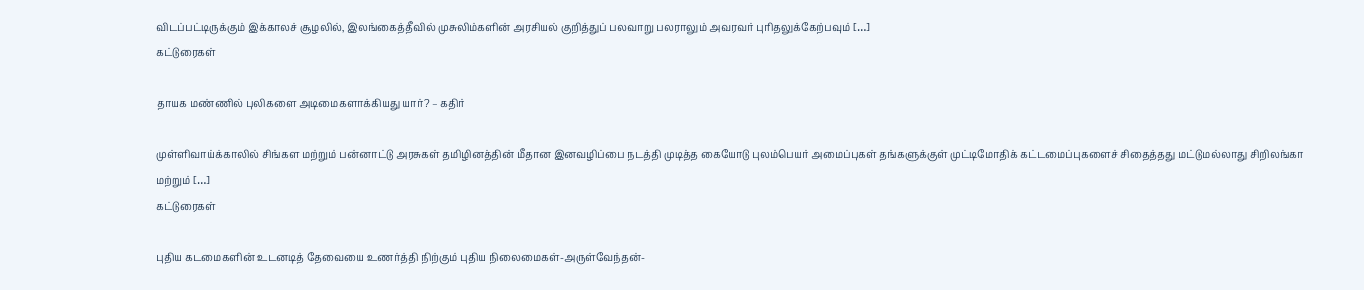விடப்பட்டிருக்கும் இக்காலச் சூழலில், இலங்கைத்தீவில் முசுலிம்களின் அரசியல் குறித்துப் பலவாறு பலராலும் அவரவர் புரிதலுக்கேற்பவும் […]
கட்டுரைகள்

தாயக மண்ணில் புலிகளை அடிமைகளாக்கியது யார்? – கதிர்

முள்ளிவாய்க்காலில் சிங்கள மற்றும் பன்னாட்டு அரசுகள் தமிழினத்தின் மீதான இனவ‌ழிப்பை நடத்தி முடித்த கையோடு புலம்பெயர் அமைப்புகள் தங்களுக்குள் முட்டிமோதிக் கட்டமைப்புகளைச் சிதைத்தது மட்டுமல்லாது சிறிலங்கா மற்றும் […]
கட்டுரைகள்

புதிய கடமைகளின் உடனடித் தேவையை உணர்த்தி நிற்கும் புதிய நிலைமைகள்-அருள்வேந்தன்-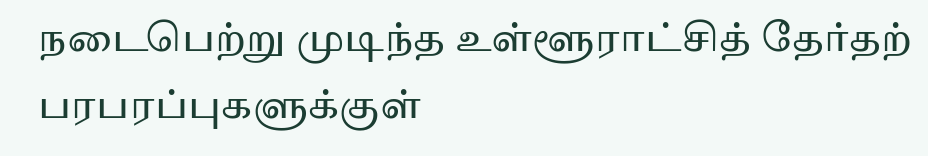நடைபெற்று முடிந்த உள்ளூராட்சித் தேர்தற் பரபரப்புகளுக்குள்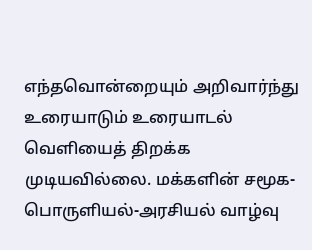எந்தவொன்றையும் அறிவார்ந்து உரையாடும் உரையாடல் வெளியைத் திறக்க முடியவில்லை. மக்களின் சமூக-பொருளியல்-அரசியல் வாழ்வு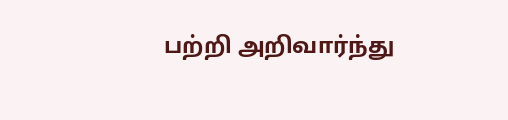பற்றி அறிவார்ந்து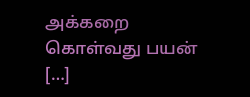அக்கறை கொள்வது பயன் […]